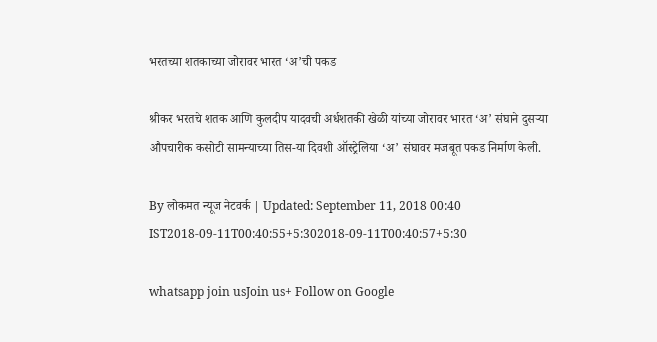भरतच्या शतकाच्या जोरावर भारत ‘अ’ची पकड

श्रीकर भरतचे शतक आणि कुलदीप यादवची अर्धशतकी खेळी यांच्या जोरावर भारत ‘अ’ संघाने दुसऱ्या औपचारीक कसोटी सामन्याच्या तिस-या दिवशी ऑस्ट्रेलिया ‘अ’ संघावर मजबूत पकड निर्माण केली.

By लोकमत न्यूज नेटवर्क | Updated: September 11, 2018 00:40 IST2018-09-11T00:40:55+5:302018-09-11T00:40:57+5:30

whatsapp join usJoin us+ Follow on Google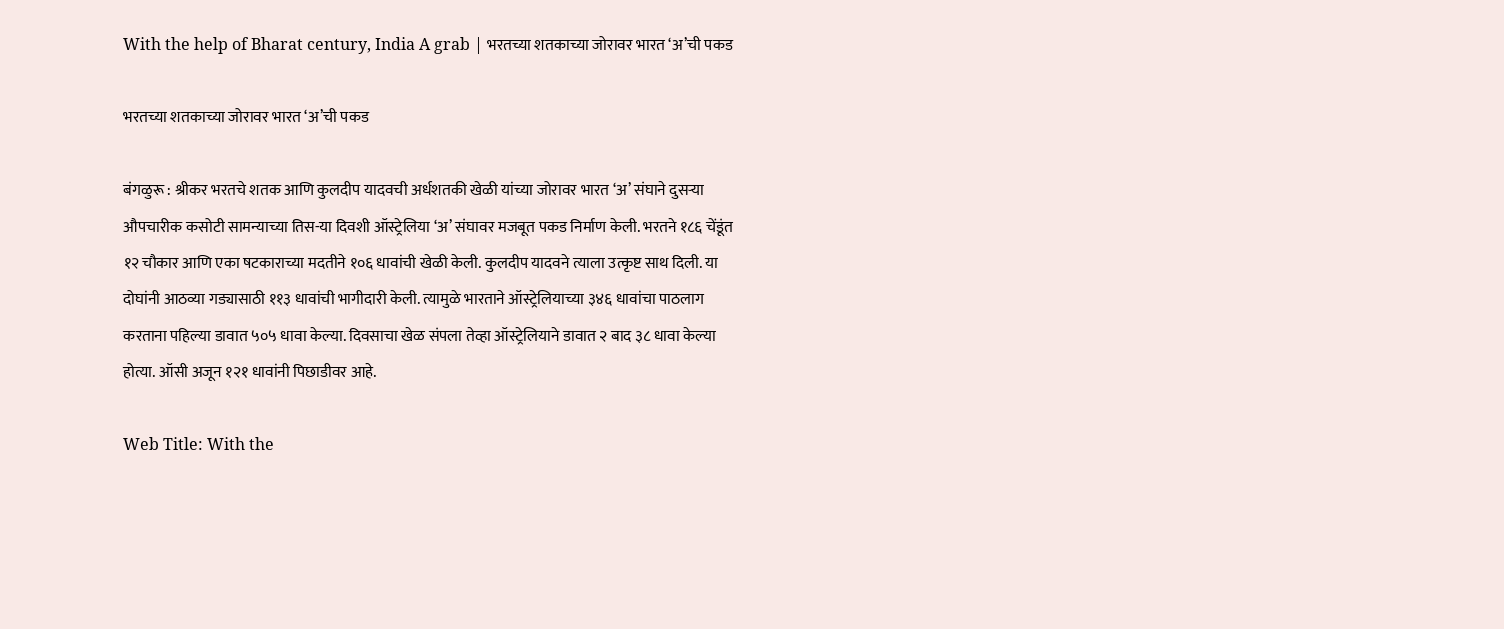With the help of Bharat century, India A grab | भरतच्या शतकाच्या जोरावर भारत ‘अ’ची पकड

भरतच्या शतकाच्या जोरावर भारत ‘अ’ची पकड

बंगळुरू : श्रीकर भरतचे शतक आणि कुलदीप यादवची अर्धशतकी खेळी यांच्या जोरावर भारत ‘अ’ संघाने दुसऱ्या औपचारीक कसोटी सामन्याच्या तिस-या दिवशी ऑस्ट्रेलिया ‘अ’ संघावर मजबूत पकड निर्माण केली. भरतने १८६ चेंडूंत १२ चौकार आणि एका षटकाराच्या मदतीने १०६ धावांची खेळी केली. कुलदीप यादवने त्याला उत्कृष्ट साथ दिली. या दोघांनी आठव्या गड्यासाठी ११३ धावांची भागीदारी केली. त्यामुळे भारताने ऑस्ट्रेलियाच्या ३४६ धावांचा पाठलाग करताना पहिल्या डावात ५०५ धावा केल्या. दिवसाचा खेळ संपला तेव्हा ऑस्ट्रेलियाने डावात २ बाद ३८ धावा केल्या होत्या. ऑसी अजून १२१ धावांनी पिछाडीवर आहे.

Web Title: With the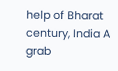help of Bharat century, India A grab